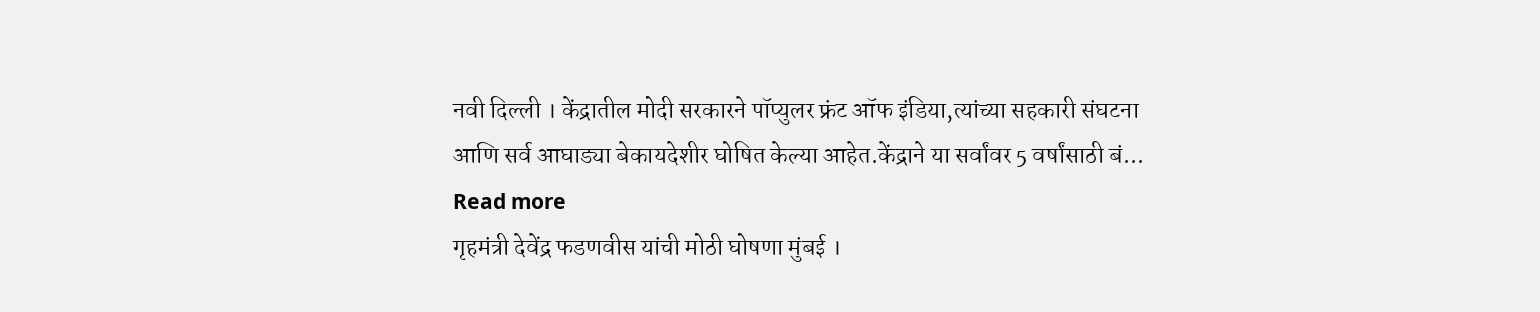नवी दिल्ली । केंद्रातील मोदी सरकारने पॉप्युलर फ्रंट ऑफ इंडिया,त्यांच्या सहकारी संघटना आणि सर्व आघाड्या बेकायदेशीर घोषित केल्या आहेत.केंद्राने या सर्वांवर 5 वर्षांसाठी बं... Read more
गृहमंत्री देवेंद्र फडणवीस यांची मोठी घोषणा मुंबई ।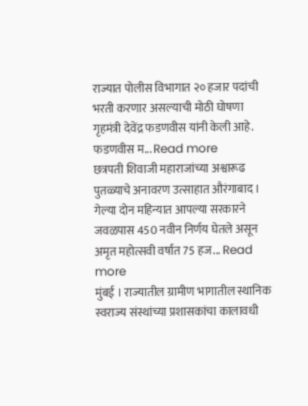राज्यात पोलीस विभागात २० हजार पदांची भरती करणार असल्याची मोठी घोषणा गृहमंत्री देवेंद्र फडणवीस यांनी केली आहे. फडणवीस म... Read more
छत्रपती शिवाजी महाराजांच्या अश्वारूढ पुतळ्याचे अनावरण उत्साहात औरंगाबाद । गेल्या दोन महिन्यात आपल्या सरकारने जवळपास 450 नवीन निर्णय घेतले असून अमृत महोत्सवी वर्षात 75 हज... Read more
मुंबई । राज्यातील ग्रामीण भागातील स्थानिक स्वराज्य संस्थांच्या प्रशासकांचा कालावधी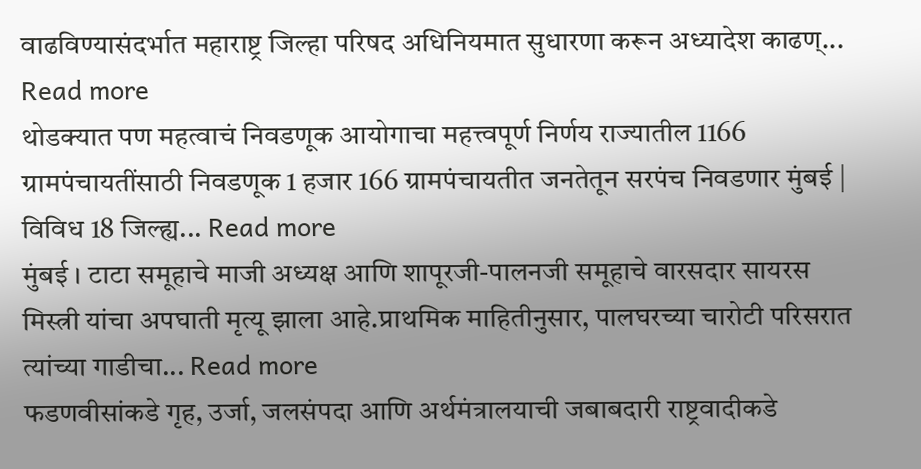वाढविण्यासंदर्भात महाराष्ट्र जिल्हा परिषद अधिनियमात सुधारणा करून अध्यादेश काढण्... Read more
थोडक्यात पण महत्वाचं निवडणूक आयोगाचा महत्त्वपूर्ण निर्णय राज्यातील 1166 ग्रामपंचायतींसाठी निवडणूक 1 हजार 166 ग्रामपंचायतीत जनतेतून सरपंच निवडणार मुंबई | विविध 18 जिल्ह्य... Read more
मुंबई । टाटा समूहाचे माजी अध्यक्ष आणि शापूरजी-पालनजी समूहाचे वारसदार सायरस मिस्त्री यांचा अपघाती मृत्यू झाला आहे.प्राथमिक माहितीनुसार, पालघरच्या चारोटी परिसरात त्यांच्या गाडीचा... Read more
फडणवीसांकडे गृह, उर्जा, जलसंपदा आणि अर्थमंत्रालयाची जबाबदारी राष्ट्रवादीकडे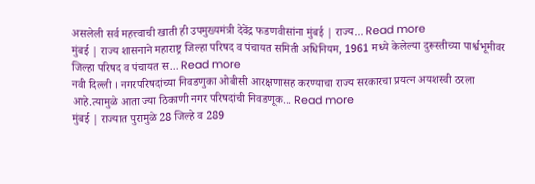असलेली सर्व महत्त्वाची खाती ही उपमुख्यमंत्री देवेंद्र फडणवीसांना मुंबई | राज्य... Read more
मुंबई | राज्य शासनाने महाराष्ट्र जिल्हा परिषद व पंचायत समिती अधिनियम, 1961 मध्ये केलेल्या दुरूस्तीच्या पार्श्वभूमीवर जिल्हा परिषद व पंचायत स... Read more
नवी दिल्ली । नगरपरिषदांच्या निवडणुका ओबीसी आरक्षणासह करण्याचा राज्य सरकारचा प्रयत्न अयशस्वी ठरला आहे.त्यामुळे आता ज्या ठिकाणी नगर परिषदांची निवडणूक... Read more
मुंबई | राज्यात पुरामुळे 28 जिल्हे व 289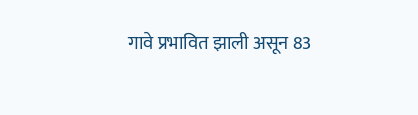गावे प्रभावित झाली असून 83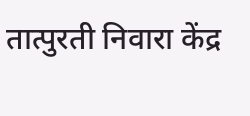तात्पुरती निवारा केंद्र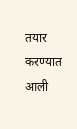तयार करण्यात आली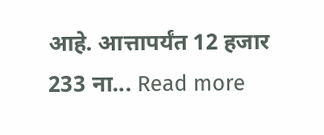आहे. आत्तापर्यंत 12 हजार 233 ना... Read more